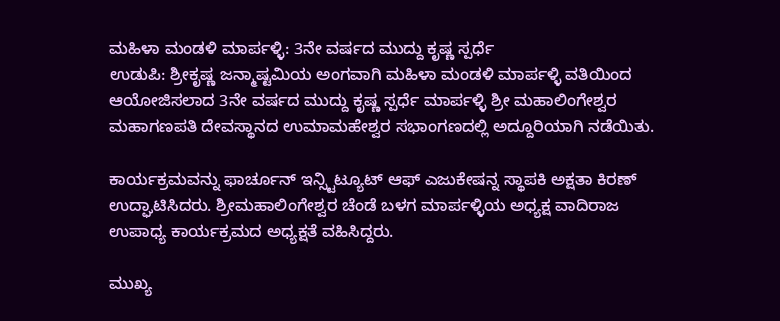ಮಹಿಳಾ ಮಂಡಳಿ ಮಾರ್ಪಳ್ಳಿ: 3ನೇ ವರ್ಷದ ಮುದ್ದು ಕೃಷ್ಣ ಸ್ಪರ್ಧೆ
ಉಡುಪಿ: ಶ್ರೀಕೃಷ್ಣ ಜನ್ಮಾಷ್ಟಮಿಯ ಅಂಗವಾಗಿ ಮಹಿಳಾ ಮಂಡಳಿ ಮಾರ್ಪಳ್ಳಿ ವತಿಯಿಂದ ಆಯೋಜಿಸಲಾದ 3ನೇ ವರ್ಷದ ಮುದ್ದು ಕೃಷ್ಣ ಸ್ಪರ್ಧೆ ಮಾರ್ಪಳ್ಳಿ ಶ್ರೀ ಮಹಾಲಿಂಗೇಶ್ವರ ಮಹಾಗಣಪತಿ ದೇವಸ್ಥಾನದ ಉಮಾಮಹೇಶ್ವರ ಸಭಾಂಗಣದಲ್ಲಿ ಅದ್ದೂರಿಯಾಗಿ ನಡೆಯಿತು.

ಕಾರ್ಯಕ್ರಮವನ್ನು ಫಾರ್ಚೂನ್ ಇನ್ಸ್ಟಿಟ್ಯೂಟ್ ಆಫ್ ಎಜುಕೇಷನ್ನ ಸ್ಥಾಪಕಿ ಅಕ್ಷತಾ ಕಿರಣ್ ಉದ್ಘಾಟಿಸಿದರು. ಶ್ರೀಮಹಾಲಿಂಗೇಶ್ವರ ಚೆಂಡೆ ಬಳಗ ಮಾರ್ಪಳ್ಳಿಯ ಅಧ್ಯಕ್ಷ ವಾದಿರಾಜ ಉಪಾಧ್ಯ ಕಾರ್ಯಕ್ರಮದ ಅಧ್ಯಕ್ಷತೆ ವಹಿಸಿದ್ದರು.

ಮುಖ್ಯ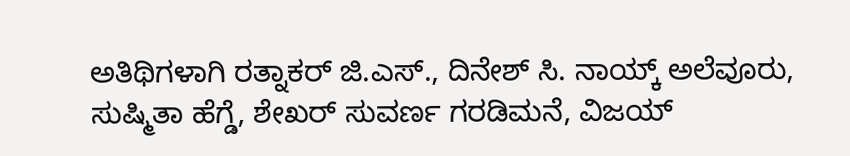ಅತಿಥಿಗಳಾಗಿ ರತ್ನಾಕರ್ ಜಿ.ಎಸ್., ದಿನೇಶ್ ಸಿ. ನಾಯ್ಕ್ ಅಲೆವೂರು, ಸುಷ್ಮಿತಾ ಹೆಗ್ಡೆ, ಶೇಖರ್ ಸುವರ್ಣ ಗರಡಿಮನೆ, ವಿಜಯ್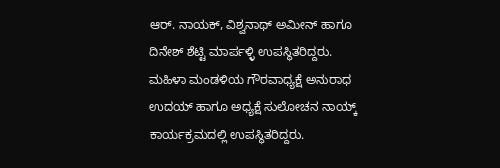ಆರ್. ನಾಯಕ್, ವಿಶ್ವನಾಥ್ ಅಮೀನ್ ಹಾಗೂ ದಿನೇಶ್ ಶೆಟ್ಟಿ ಮಾರ್ಪಳ್ಳಿ ಉಪಸ್ಥಿತರಿದ್ದರು. ಮಹಿಳಾ ಮಂಡಳಿಯ ಗೌರವಾಧ್ಯಕ್ಷೆ ಅನುರಾಧ ಉದಯ್ ಹಾಗೂ ಅಧ್ಯಕ್ಷೆ ಸುಲೋಚನ ನಾಯ್ಕ್ ಕಾರ್ಯಕ್ರಮದಲ್ಲಿ ಉಪಸ್ಥಿತರಿದ್ದರು.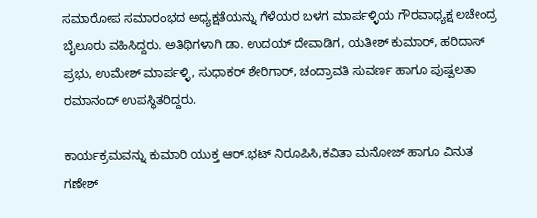ಸಮಾರೋಪ ಸಮಾರಂಭದ ಅಧ್ಯಕ್ಷತೆಯನ್ನು ಗೆಳೆಯರ ಬಳಗ ಮಾರ್ಪಳ್ಳಿಯ ಗೌರವಾಧ್ಯಕ್ಷ ಲಚೇಂದ್ರ ಬೈಲೂರು ವಹಿಸಿದ್ದರು. ಅತಿಥಿಗಳಾಗಿ ಡಾ. ಉದಯ್ ದೇವಾಡಿಗ, ಯತೀಶ್ ಕುಮಾರ್, ಹರಿದಾಸ್ ಪ್ರಭು, ಉಮೇಶ್ ಮಾರ್ಪಳ್ಳಿ, ಸುಧಾಕರ್ ಶೇರಿಗಾರ್, ಚಂದ್ರಾವತಿ ಸುವರ್ಣ ಹಾಗೂ ಪುಷ್ಪಲತಾ ರಮಾನಂದ್ ಉಪಸ್ಥಿತರಿದ್ದರು.

ಕಾರ್ಯಕ್ರಮವನ್ನು ಕುಮಾರಿ ಯುಕ್ತ ಆರ್.ಭಟ್ ನಿರೂಪಿಸಿ,ಕವಿತಾ ಮನೋಜ್ ಹಾಗೂ ವಿನುತ ಗಣೇಶ್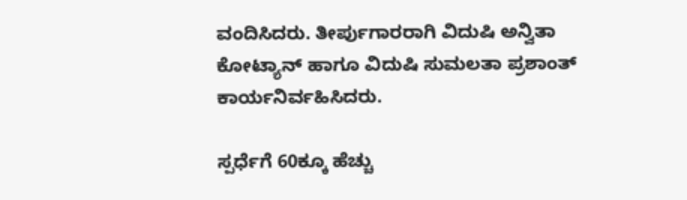ವಂದಿಸಿದರು. ತೀರ್ಪುಗಾರರಾಗಿ ವಿದುಷಿ ಅನ್ವಿತಾ ಕೋಟ್ಯಾನ್ ಹಾಗೂ ವಿದುಷಿ ಸುಮಲತಾ ಪ್ರಶಾಂತ್ ಕಾರ್ಯನಿರ್ವಹಿಸಿದರು.

ಸ್ಪರ್ಧೆಗೆ 60ಕ್ಕೂ ಹೆಚ್ಚು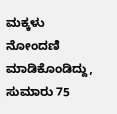ಮಕ್ಕಳು ನೋಂದಣಿ ಮಾಡಿಕೊಂಡಿದ್ದು, ಸುಮಾರು 75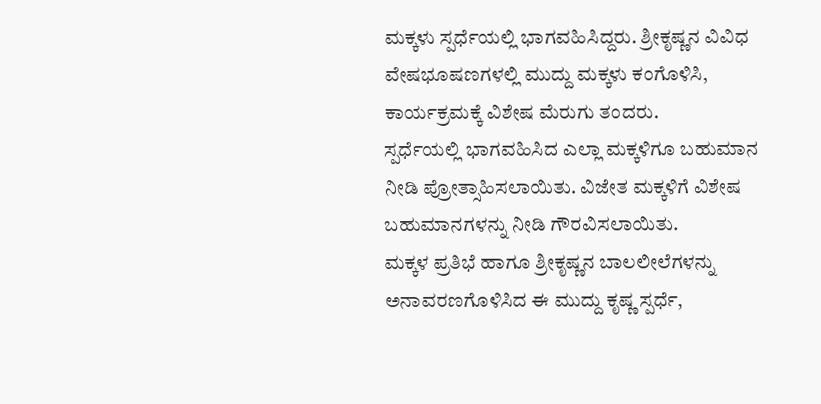ಮಕ್ಕಳು ಸ್ಪರ್ಧೆಯಲ್ಲಿ ಭಾಗವಹಿಸಿದ್ದರು. ಶ್ರೀಕೃಷ್ಣನ ವಿವಿಧ ವೇಷಭೂಷಣಗಳಲ್ಲಿ ಮುದ್ದು ಮಕ್ಕಳು ಕಂಗೊಳಿಸಿ, ಕಾರ್ಯಕ್ರಮಕ್ಕೆ ವಿಶೇಷ ಮೆರುಗು ತಂದರು.
ಸ್ಪರ್ಧೆಯಲ್ಲಿ ಭಾಗವಹಿಸಿದ ಎಲ್ಲಾ ಮಕ್ಕಳಿಗೂ ಬಹುಮಾನ ನೀಡಿ ಪ್ರೋತ್ಸಾಹಿಸಲಾಯಿತು. ವಿಜೇತ ಮಕ್ಕಳಿಗೆ ವಿಶೇಷ ಬಹುಮಾನಗಳನ್ನು ನೀಡಿ ಗೌರವಿಸಲಾಯಿತು.
ಮಕ್ಕಳ ಪ್ರತಿಭೆ ಹಾಗೂ ಶ್ರೀಕೃಷ್ಣನ ಬಾಲಲೀಲೆಗಳನ್ನು ಅನಾವರಣಗೊಳಿಸಿದ ಈ ಮುದ್ದು ಕೃಷ್ಣ ಸ್ಪರ್ಧೆ,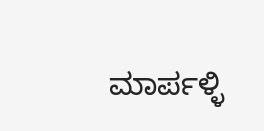ಮಾರ್ಪಳ್ಳಿ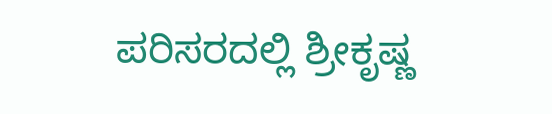ಪರಿಸರದಲ್ಲಿ ಶ್ರೀಕೃಷ್ಣ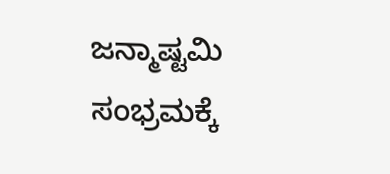ಜನ್ಮಾಷ್ಟಮಿ ಸಂಭ್ರಮಕ್ಕೆ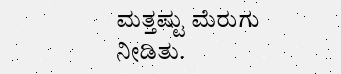ಮತ್ತಷ್ಟು ಮೆರುಗು ನೀಡಿತು.